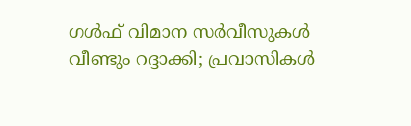ഗൾഫ് വിമാന സർവീസുകൾ വീണ്ടും റദ്ദാക്കി; പ്രവാസികൾ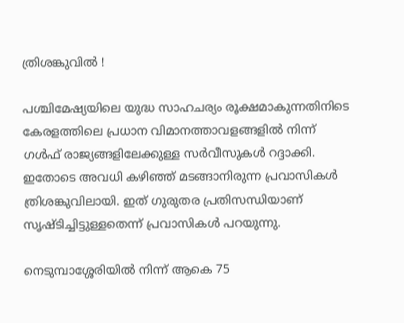ത്രിശങ്കുവിൽ !

പശ്ചിമേഷ്യയിലെ യുദ്ധ സാഹചര്യം രൂക്ഷമാകുന്നതിനിടെ കേരളത്തിലെ പ്രധാന വിമാനത്താവളങ്ങളിൽ നിന്ന് ഗൾഫ് രാജ്യങ്ങളിലേക്കുള്ള സർവീസുകൾ റദ്ദാക്കി. ഇതോടെ അവധി കഴിഞ്ഞ് മടങ്ങാനിരുന്ന പ്രവാസികൾ ത്രിശങ്കുവിലായി. ഇത് ഗുരുതര പ്രതിസന്ധിയാണ് സൃഷ്ടിച്ചിട്ടുള്ളതെന്ന് പ്രവാസികൾ പറയുന്നു.

നെടുമ്പാശ്ശേരിയിൽ നിന്ന് ആകെ 75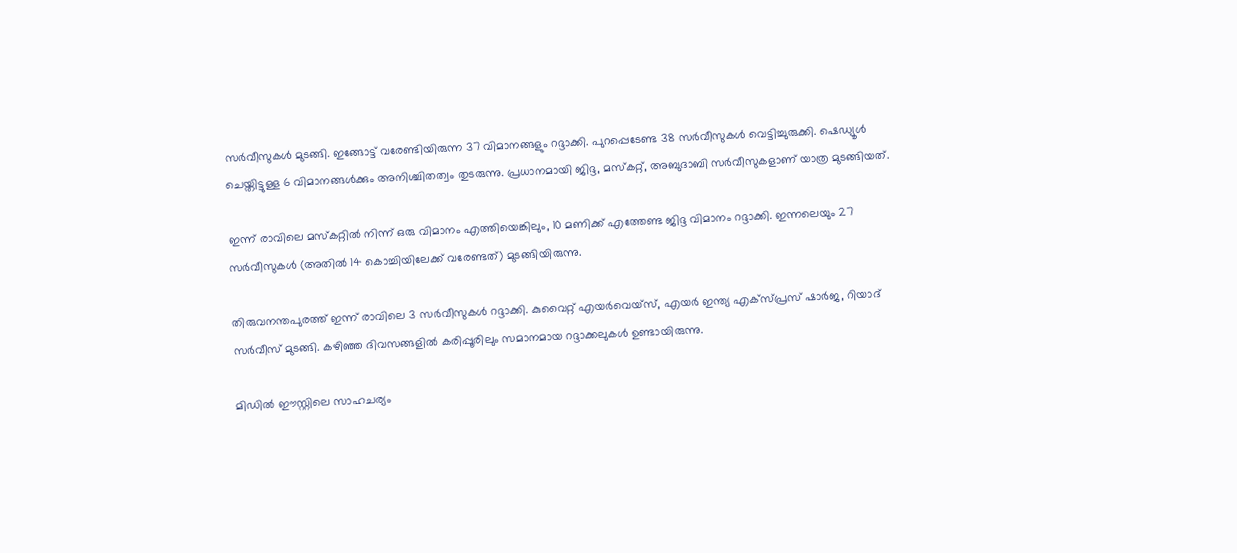സർവീസുകൾ മുടങ്ങി. ഇങ്ങോട്ട് വരേണ്ടിയിരുന്ന 37 വിമാനങ്ങളും റദ്ദാക്കി. പുറപ്പെടേണ്ട 38 സർവീസുകൾ വെട്ടിച്ചുരുക്കി. ഷെഡ്യൂൾ ചെയ്തിട്ടുള്ള 6 വിമാനങ്ങൾക്കും അനിശ്ചിതത്വം തുടരുന്നു. പ്രധാനമായി ജിദ്ദ, മസ്കറ്റ്, അബുദാബി സർവീസുകളാണ് യാത്ര മുടങ്ങിയത്.

ഇന്ന് രാവിലെ മസ്കറ്റിൽ നിന്ന് ഒരു വിമാനം എത്തിയെങ്കിലും, 10 മണിക്ക് എത്തേണ്ട ജിദ്ദ വിമാനം റദ്ദാക്കി. ഇന്നലെയും 27 സർവീസുകൾ (അതിൽ 14 കൊച്ചിയിലേക്ക് വരേണ്ടത്) മുടങ്ങിയിരുന്നു.

തിരുവനന്തപുരത്ത് ഇന്ന് രാവിലെ 3 സർവീസുകൾ റദ്ദാക്കി. കുവൈറ്റ് എയർവെയ്സ്, എയർ ഇന്ത്യ എക്സ്പ്രസ് ഷാർജ, റിയാദ് സർവീസ് മുടങ്ങി. കഴിഞ്ഞ ദിവസങ്ങളിൽ കരിപ്പൂരിലും സമാനമായ റദ്ദാക്കലുകൾ ഉണ്ടായിരുന്നു.

മിഡിൽ ഈസ്റ്റിലെ സാഹചര്യം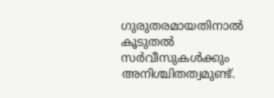ഗുരുതരമായതിനാൽ കൂടുതൽ സർവീസുകൾക്കും അനിശ്ചിതത്വമുണ്ട്.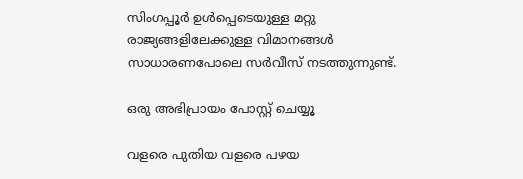സിംഗപ്പൂർ ഉൾപ്പെടെയുള്ള മറ്റു രാജ്യങ്ങളിലേക്കുള്ള വിമാനങ്ങൾ സാധാരണപോലെ സർവീസ് നടത്തുന്നുണ്ട്.

ഒരു അഭിപ്രായം പോസ്റ്റ് ചെയ്യൂ

വളരെ പുതിയ വളരെ പഴയ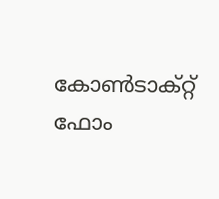കോൺടാക്റ്റ് ഫോം